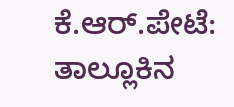ಕೆ.ಆರ್.ಪೇಟೆ: ತಾಲ್ಲೂಕಿನ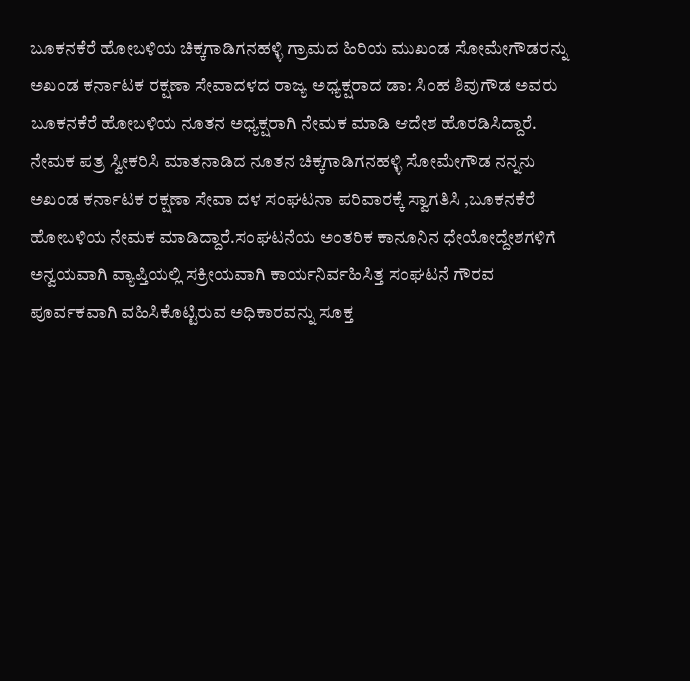ಬೂಕನಕೆರೆ ಹೋಬಳಿಯ ಚಿಕ್ಕಗಾಡಿಗನಹಳ್ಳಿ ಗ್ರಾಮದ ಹಿರಿಯ ಮುಖಂಡ ಸೋಮೇಗೌಡರನ್ನು ಅಖಂಡ ಕರ್ನಾಟಕ ರಕ್ಷಣಾ ಸೇವಾದಳದ ರಾಜ್ಯ ಅಧ್ಯಕ್ಷರಾದ ಡಾ: ಸಿಂಹ ಶಿವುಗೌಡ ಅವರು ಬೂಕನಕೆರೆ ಹೋಬಳಿಯ ನೂತನ ಅಧ್ಯಕ್ಷರಾಗಿ ನೇಮಕ ಮಾಡಿ ಆದೇಶ ಹೊರಡಿಸಿದ್ದಾರೆ.
ನೇಮಕ ಪತ್ರ ಸ್ವೀಕರಿಸಿ ಮಾತನಾಡಿದ ನೂತನ ಚಿಕ್ಕಗಾಡಿಗನಹಳ್ಳಿ ಸೋಮೇಗೌಡ ನನ್ನನು ಅಖಂಡ ಕರ್ನಾಟಕ ರಕ್ಷಣಾ ಸೇವಾ ದಳ ಸಂಘಟನಾ ಪರಿವಾರಕ್ಕೆ ಸ್ವಾಗತಿಸಿ ,ಬೂಕನಕೆರೆ ಹೋಬಳಿಯ ನೇಮಕ ಮಾಡಿದ್ದಾರೆ.ಸಂಘಟನೆಯ ಅಂತರಿಕ ಕಾನೂನಿನ ಧೇಯೋದ್ದೇಶಗಳಿಗೆ ಅನ್ವಯವಾಗಿ ವ್ಯಾಪ್ತಿಯಲ್ಲಿ ಸಕ್ರೀಯವಾಗಿ ಕಾರ್ಯನಿರ್ವಹಿಸಿತ್ತ ಸಂಘಟನೆ ಗೌರವ ಪೂರ್ವಕವಾಗಿ ವಹಿಸಿಕೊಟ್ಟಿರುವ ಅಧಿಕಾರವನ್ನು ಸೂಕ್ತ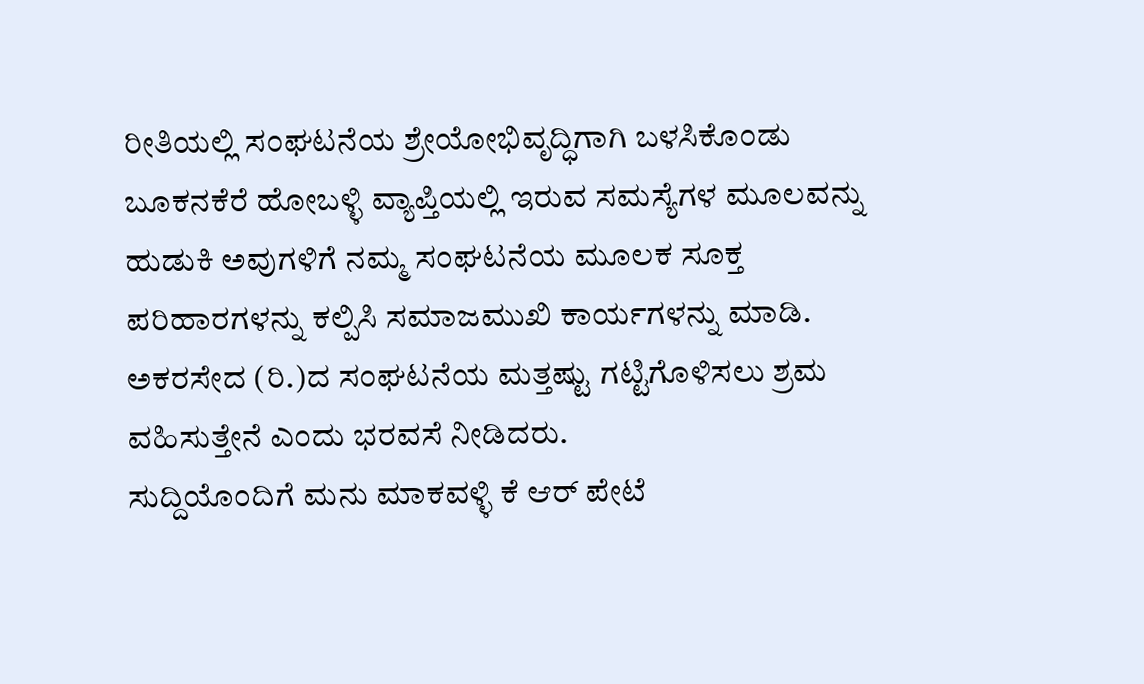ರೀತಿಯಲ್ಲಿ ಸಂಘಟನೆಯ ಶ್ರೇಯೋಭಿವೃದ್ಧಿಗಾಗಿ ಬಳಸಿಕೊಂಡು ಬೂಕನಕೆರೆ ಹೋಬಳ್ಳಿ ವ್ಯಾಪ್ತಿಯಲ್ಲಿ ಇರುವ ಸಮಸ್ಯೆಗಳ ಮೂಲವನ್ನು ಹುಡುಕಿ ಅವುಗಳಿಗೆ ನಮ್ಮ ಸಂಘಟನೆಯ ಮೂಲಕ ಸೂಕ್ತ ಪರಿಹಾರಗಳನ್ನು ಕಲ್ಪಿಸಿ ಸಮಾಜಮುಖಿ ಕಾರ್ಯಗಳನ್ನು ಮಾಡಿ. ಅಕರಸೇದ (ರಿ.)ದ ಸಂಘಟನೆಯ ಮತ್ತಷ್ಟು ಗಟ್ಟಿಗೊಳಿಸಲು ಶ್ರಮ ವಹಿಸುತ್ತೇನೆ ಎಂದು ಭರವಸೆ ನೀಡಿದರು.
ಸುದ್ದಿಯೊಂದಿಗೆ ಮನು ಮಾಕವಳ್ಳಿ ಕೆ ಆರ್ ಪೇಟೆ